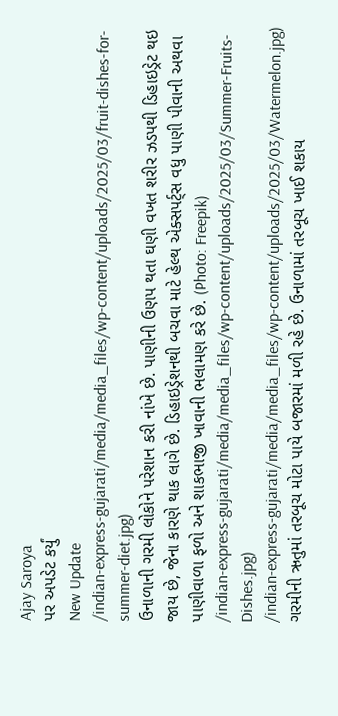Ajay Saroya
પર અપડેટ કર્યું
New Update
/indian-express-gujarati/media/media_files/wp-content/uploads/2025/03/fruit-dishes-for-summer-diet.jpg)
ઉનાળાની ગરમી લોકોને પરેશાન કરી નાંખે છે. પાણીની ઉણપ થતા ઘણી વખત શરીર ઝડપથી ડિહાઇડ્રેટ થઇ જાય છે, જેના કારણે થાક લાગે છે. ડિહાઇડ્રેશનથી બચવા માટે હેલ્થ એક્સપર્ટ્સ વધુ પાણી પીવાની અથવા પાણીવાળા ફળો અને શાકભાજી ખાવાની ભલામણ કરે છે. (Photo: Freepik)
/indian-express-gujarati/media/media_files/wp-content/uploads/2025/03/Summer-Fruits-Dishes.jpg)
/indian-express-gujarati/media/media_files/wp-content/uploads/2025/03/Watermelon.jpg)
ગરમીની ઋતુમાં તરબૂચ મોટા પાયે બજારમાં મળી રહે છે. ઉનાળામાં તરબૂચ ખાઈ શકાય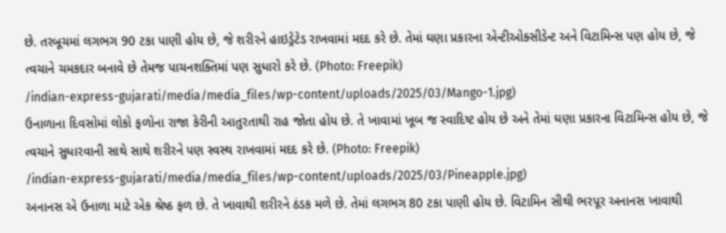છે. તરબૂચમાં લગભગ 90 ટકા પાણી હોય છે, જે શરીરને હાઇડ્રેટેડ રાખવામાં મદદ કરે છે. તેમાં ઘણા પ્રકારના એન્ટીઓક્સીડેન્ટ અને વિટામિન્સ પણ હોય છે, જે ત્વચાને ચમકદાર બનાવે છે તેમજ પાચનશક્તિમાં પણ સુધારો કરે છે. (Photo: Freepik)
/indian-express-gujarati/media/media_files/wp-content/uploads/2025/03/Mango-1.jpg)
ઉનાળાના દિવસોમાં લોકો ફળોના રાજા કેરીની આતુરતાથી રાહ જોતા હોય છે. તે ખાવામાં ખૂબ જ સ્વાદિષ્ટ હોય છે અને તેમાં ઘણા પ્રકારના વિટામિન્સ હોય છે, જે ત્વચાને સુધારવાની સાથે સાથે શરીરને પણ સ્વસ્થ રાખવામાં મદદ કરે છે. (Photo: Freepik)
/indian-express-gujarati/media/media_files/wp-content/uploads/2025/03/Pineapple.jpg)
અનાનસ એ ઉનાળા માટે એક શ્રેષ્ઠ ફળ છે. તે ખાવાથી શરીરને ઠંડક મળે છે. તેમાં લગભગ 80 ટકા પાણી હોય છે. વિટામિન સીથી ભરપૂર અનાનસ ખાવાથી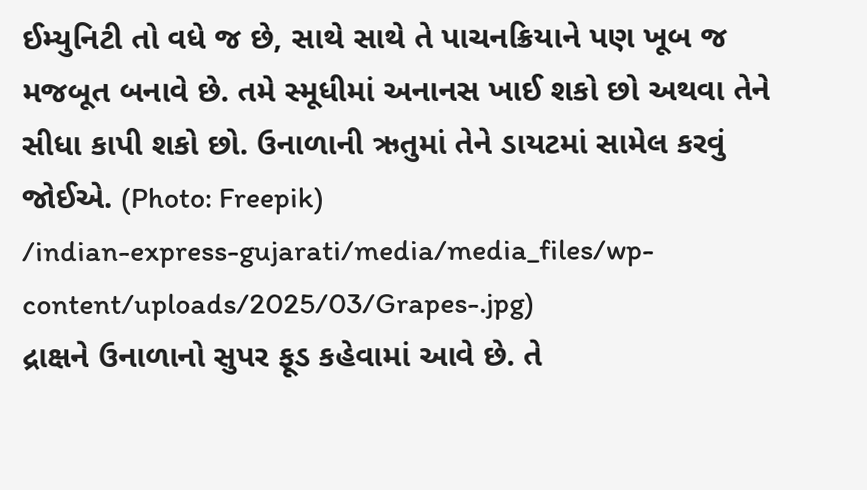ઈમ્યુનિટી તો વધે જ છે, સાથે સાથે તે પાચનક્રિયાને પણ ખૂબ જ મજબૂત બનાવે છે. તમે સ્મૂધીમાં અનાનસ ખાઈ શકો છો અથવા તેને સીધા કાપી શકો છો. ઉનાળાની ઋતુમાં તેને ડાયટમાં સામેલ કરવું જોઈએ. (Photo: Freepik)
/indian-express-gujarati/media/media_files/wp-content/uploads/2025/03/Grapes-.jpg)
દ્રાક્ષને ઉનાળાનો સુપર ફૂડ કહેવામાં આવે છે. તે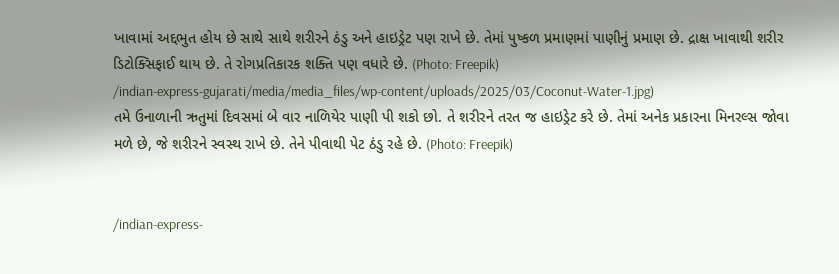ખાવામાં અદ્દભુત હોય છે સાથે સાથે શરીરને ઠંડુ અને હાઇડ્રેટ પણ રાખે છે. તેમાં પુષ્કળ પ્રમાણમાં પાણીનું પ્રમાણ છે. દ્રાક્ષ ખાવાથી શરીર ડિટોક્સિફાઈ થાય છે. તે રોગપ્રતિકારક શક્તિ પણ વધારે છે. (Photo: Freepik)
/indian-express-gujarati/media/media_files/wp-content/uploads/2025/03/Coconut-Water-1.jpg)
તમે ઉનાળાની ઋતુમાં દિવસમાં બે વાર નાળિયેર પાણી પી શકો છો. તે શરીરને તરત જ હાઇડ્રેટ કરે છે. તેમાં અનેક પ્રકારના મિનરલ્સ જોવા મળે છે, જે શરીરને સ્વસ્થ રાખે છે. તેને પીવાથી પેટ ઠંડુ રહે છે. (Photo: Freepik)


/indian-express-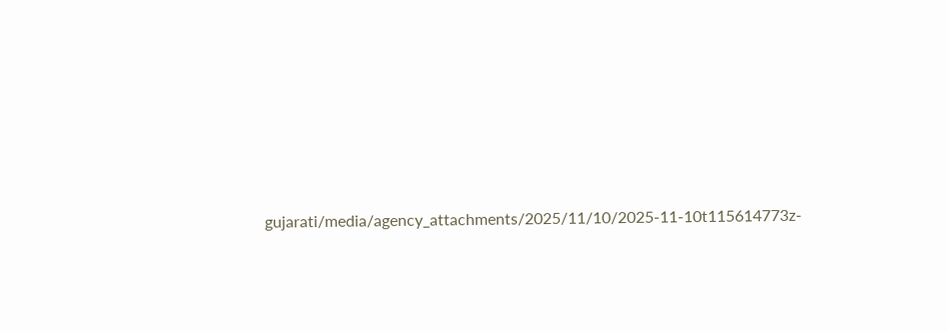gujarati/media/agency_attachments/2025/11/10/2025-11-10t115614773z-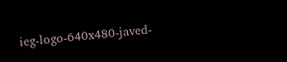ieg-logo-640x480-javed-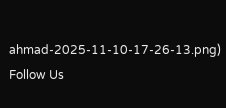ahmad-2025-11-10-17-26-13.png)
Follow Us